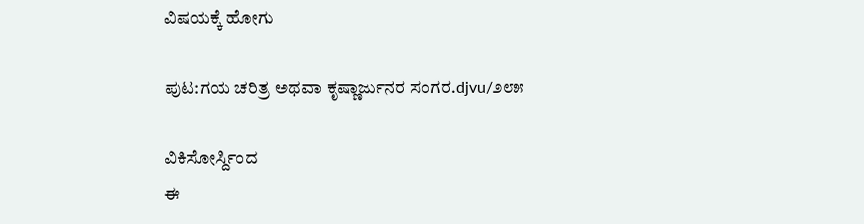ವಿಷಯಕ್ಕೆ ಹೋಗು

ಪುಟ:ಗಯ ಚರಿತ್ರ ಅಥವಾ ಕೃಷ್ಣಾರ್ಜುನರ ಸಂಗರ.djvu/೨೮೫

ವಿಕಿಸೋರ್ಸ್ದಿಂದ
ಈ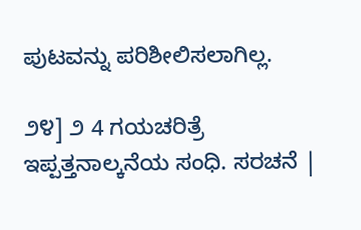ಪುಟವನ್ನು ಪರಿಶೀಲಿಸಲಾಗಿಲ್ಲ.

೨೪] ೨ 4 ಗಯಚರಿತ್ರೆ ಇಪ್ಪತ್ತನಾಲ್ಕನೆಯ ಸಂಧಿ. ಸರಚನೆ |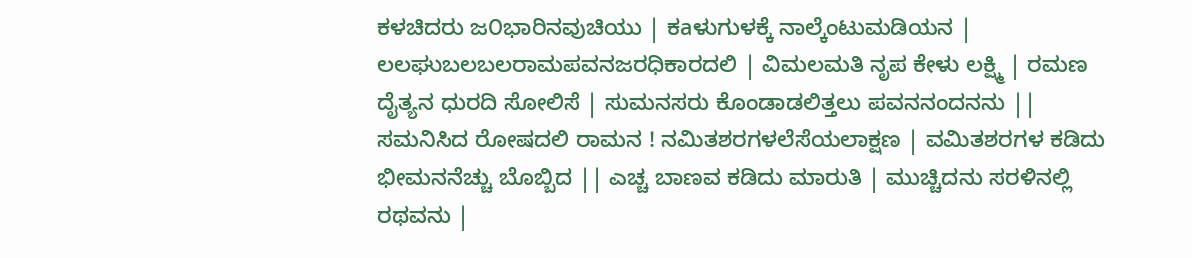ಕಳಚಿದರು ಜ೦ಭಾರಿನವುಚಿಯು | ಕаಳುಗುಳಕ್ಕೆ ನಾಲ್ಕೆಂಟುಮಡಿಯನ | ಲಲಘುಬಲಬಲರಾಮಪವನಜರಧಿಕಾರದಲಿ | ವಿಮಲಮತಿ ನೃಪ ಕೇಳು ಲಕ್ಷ್ಮಿ | ರಮಣ ದೈತ್ಯನ ಧುರದಿ ಸೋಲಿಸೆ | ಸುಮನಸರು ಕೊಂಡಾಡಲಿತ್ತಲು ಪವನನಂದನನು || ಸಮನಿಸಿದ ರೋಷದಲಿ ರಾಮನ ! ನಮಿತಶರಗಳಲೆಸೆಯಲಾಕ್ಷಣ | ವಮಿತಶರಗಳ ಕಡಿದು ಭೀಮನನೆಚ್ಚು ಬೊಬ್ಬಿದ || ಎಚ್ಚ ಬಾಣವ ಕಡಿದು ಮಾರುತಿ | ಮುಚ್ಚಿದನು ಸರಳಿನಲ್ಲಿ ರಥವನು |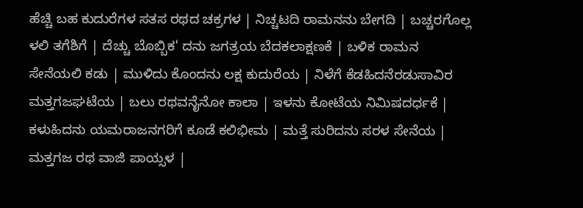ಹೆಚ್ಚಿ ಬಹ ಕುದುರೆಗಳ ಸತಸ ರಥದ ಚಕ್ರಗಳ | ನಿಚ್ಚಟದಿ ರಾಮನನು ಬೇಗದಿ | ಬಚ್ಚರಗೊಲ್ಲ ಳಲಿ ತಗೆಶಿಗೆ | ದೆಚ್ಚು ಬೊಬ್ಬಿಕ' ದನು ಜಗತ್ರಯ ಬೆದಕಲಾಕ್ಷಣಕೆ | ಬಳಿಕ ರಾಮನ ಸೇನೆಯಲಿ ಕಡು | ಮುಳಿದು ಕೊಂದನು ಲಕ್ಷ ಕುದುರೆಯ | ನಿಳೆಗೆ ಕೆಡಹಿದನೆರಡುಸಾವಿರ ಮತ್ತಗಜಘಟೆಯ | ಬಲು ರಥವನೈನೋ ಕಾಲಾ | ಇಳನು ಕೋಟೆಯ ನಿಮಿಷದರ್ಧಕೆ | ಕಳುಹಿದನು ಯಮರಾಜನಗರಿಗೆ ಕೂಡೆ ಕಲಿಭೀಮ | ಮತ್ತೆ ಸುರಿದನು ಸರಳ ಸೇನೆಯ | ಮತ್ತಗಜ ರಥ ವಾಜಿ ಪಾಯ್ಸಳ |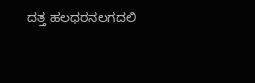ದತ್ತ ಹಲಧರನಲಗದಲಿ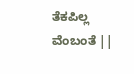ತೆಕಪಿಲ್ಲ ವೆಂಬಂತೆ ||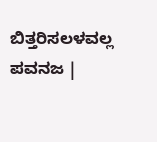ಬಿತ್ತರಿಸಲಳವಲ್ಲ ಪವನಜ |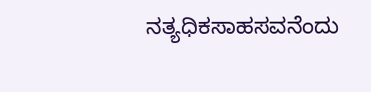ನತ್ಯಧಿಕಸಾಹಸವನೆಂದು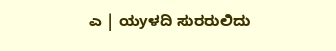ಎ | ಯyಳದಿ ಸುರರುಲಿದು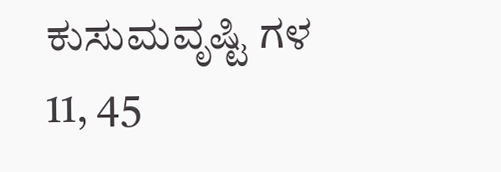ಕುಸುಮವೃಷ್ಟಿ ಗಳ 11, 45